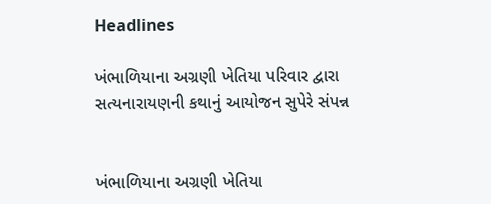Headlines

ખંભાળિયાના અગ્રણી ખેતિયા પરિવાર દ્વારા સત્યનારાયણની કથાનું આયોજન સુપેરે સંપન્ન


ખંભાળિયાના અગ્રણી ખેતિયા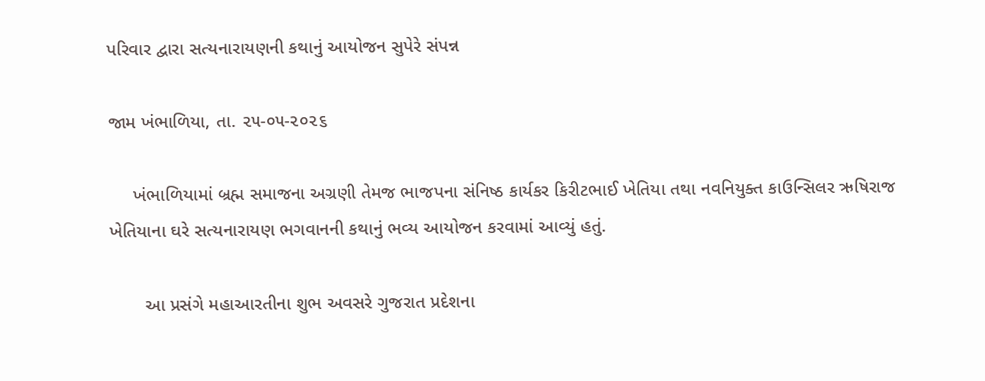પરિવાર દ્વારા સત્યનારાયણની કથાનું આયોજન સુપેરે સંપન્ન

જામ ખંભાળિયા, તા. ૨૫-૦૫-૨૦૨૬

     ખંભાળિયામાં બ્રહ્મ સમાજના અગ્રણી તેમજ ભાજપના સંનિષ્ઠ કાર્યકર કિરીટભાઈ ખેતિયા તથા નવનિયુક્ત કાઉન્સિલર ઋષિરાજ ખેતિયાના ઘરે સત્યનારાયણ ભગવાનની કથાનું ભવ્ય આયોજન કરવામાં આવ્યું હતું.

       આ પ્રસંગે મહાઆરતીના શુભ અવસરે ગુજરાત પ્રદેશના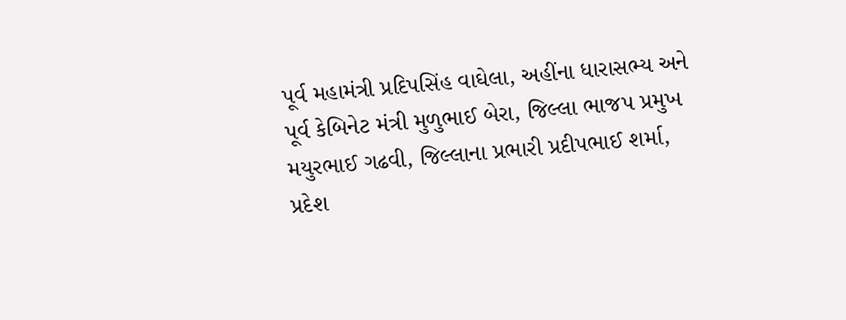પૂર્વ મહામંત્રી પ્રદિપસિંહ વાઘેલા, અહીંના ધારાસભ્ય અને પૂર્વ કેબિનેટ મંત્રી મુળુભાઈ બેરા, જિલ્લા ભાજપ પ્રમુખ મયુરભાઈ ગઢવી, જિલ્લાના પ્રભારી પ્રદીપભાઈ શર્મા, પ્રદેશ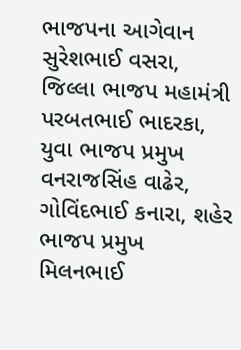ભાજપના આગેવાન સુરેશભાઈ વસરા, જિલ્લા ભાજપ મહામંત્રી પરબતભાઈ ભાદરકા, યુવા ભાજપ પ્રમુખ વનરાજસિંહ વાઢેર, ગોવિંદભાઈ કનારા, શહેર ભાજપ પ્રમુખ મિલનભાઈ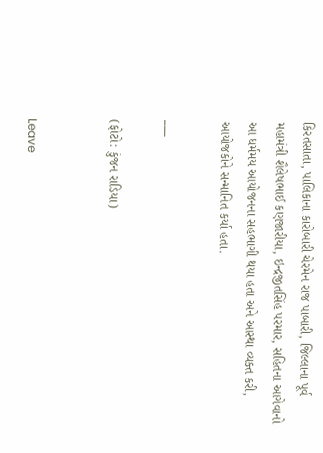કિરતસાતા, પાલિકાના કારોબારી ચેરમેન રાજ પાબારી, જિલ્લાના પૂર્વ મહામંત્રી શૈલેષભાઈ કણજારીયા, ઇન્દ્રજીતસિંહ પરમાર, સહિતના આગેવાનો આ ધર્મમય આયોજનના સહભાગી થયા હતા અને આસ્થા વ્યક્ત કરી, આયોજકોને સન્માનિત કર્યા હતા.

___

(ફોટો: કુંજન રાડિયા)


Leave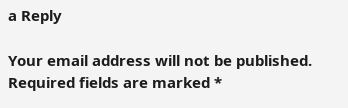a Reply

Your email address will not be published. Required fields are marked *